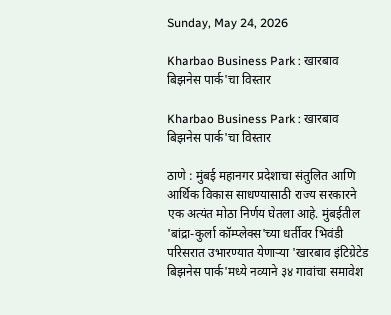Sunday, May 24, 2026

Kharbao Business Park : खारबाव बिझनेस पार्क'चा विस्तार

Kharbao Business Park : खारबाव बिझनेस पार्क'चा विस्तार

ठाणे : मुंबई महानगर प्रदेशाचा संतुलित आणि आर्थिक विकास साधण्यासाठी राज्य सरकारने एक अत्यंत मोठा निर्णय घेतला आहे. मुंबईतील 'बांद्रा-कुर्ला कॉम्प्लेक्स'च्या धर्तीवर भिवंडी परिसरात उभारण्यात येणाऱ्या 'खारबाव इंटिग्रेटेड बिझनेस पार्क'मध्ये नव्याने ३४ गावांचा समावेश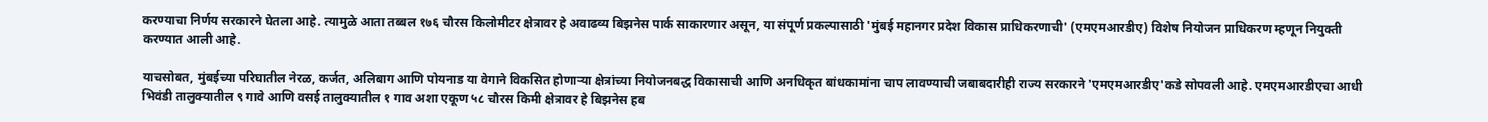करण्याचा निर्णय सरकारने घेतला आहे. त्यामुळे आता तब्बल १७६ चौरस किलोमीटर क्षेत्रावर हे अवाढव्य बिझनेस पार्क साकारणार असून, या संपूर्ण प्रकल्पासाठी 'मुंबई महानगर प्रदेश विकास प्राधिकरणाची' (एमएमआरडीए) विशेष नियोजन प्राधिकरण म्हणून नियुक्ती करण्यात आली आहे.

याचसोबत, मुंबईच्या परिघातील नेरळ, कर्जत, अलिबाग आणि पोयनाड या वेगाने विकसित होणाऱ्या क्षेत्रांच्या नियोजनबद्ध विकासाची आणि अनधिकृत बांधकामांना चाप लावण्याची जबाबदारीही राज्य सरकारने 'एमएमआरडीए'कडे सोपवली आहे. एमएमआरडीएचा आधी भिवंडी तालुक्यातील ९ गावे आणि वसई तालुक्यातील १ गाव अशा एकूण ५८ चौरस किमी क्षेत्रावर हे बिझनेस हब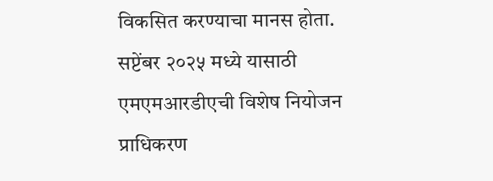विकसित करण्याचा मानस होता. सप्टेंबर २०२५ मध्ये यासाठी एमएमआरडीएची विशेष नियोजन प्राधिकरण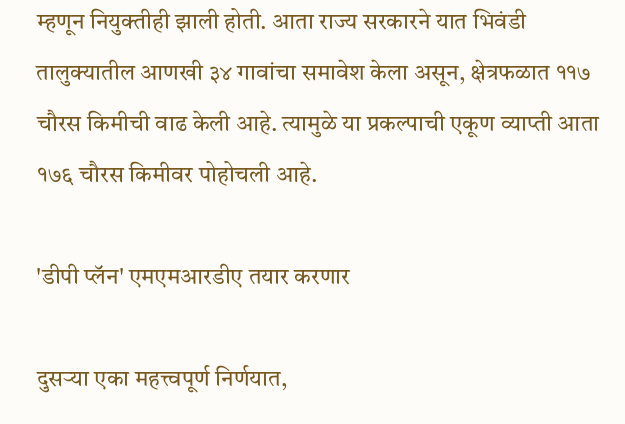म्हणून नियुक्तीही झाली होती. आता राज्य सरकारने यात भिवंडी तालुक्यातील आणखी ३४ गावांचा समावेश केला असून, क्षेत्रफळात ११७ चौरस किमीची वाढ केली आहे. त्यामुळे या प्रकल्पाची एकूण व्याप्ती आता १७६ चौरस किमीवर पोहोचली आहे.

'डीपी प्लॅन' एमएमआरडीए तयार करणार

दुसऱ्या एका महत्त्वपूर्ण निर्णयात,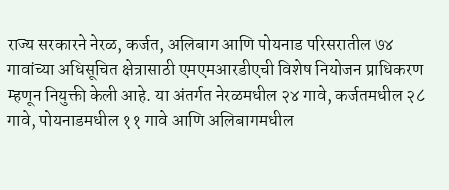राज्य सरकारने नेरळ, कर्जत, अलिबाग आणि पोयनाड परिसरातील ७४ गावांच्या अधिसूचित क्षेत्रासाठी एमएमआरडीएची विशेष नियोजन प्राधिकरण म्हणून नियुक्ती केली आहे. या अंतर्गत नेरळमधील २४ गावे, कर्जतमधील २८ गावे, पोयनाडमधील ११ गावे आणि अलिबागमधील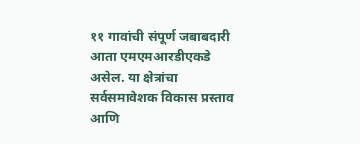११ गावांची संपूर्ण जबाबदारी आता एमएमआरडीएकडे असेल. या क्षेत्रांचा सर्वसमावेशक विकास प्रस्ताव आणि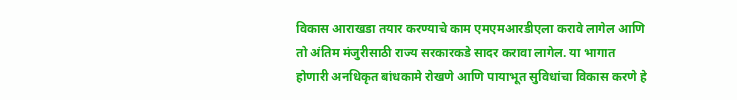विकास आराखडा तयार करण्याचे काम एमएमआरडीएला करावे लागेल आणि तो अंतिम मंजुरीसाठी राज्य सरकारकडे सादर करावा लागेल. या भागात होणारी अनधिकृत बांधकामे रोखणे आणि पायाभूत सुविधांचा विकास करणे हे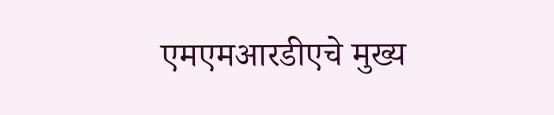एमएमआरडीएचे मुख्य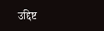उद्दिष्ट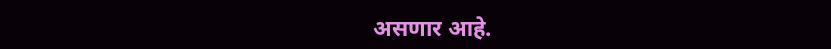असणार आहे.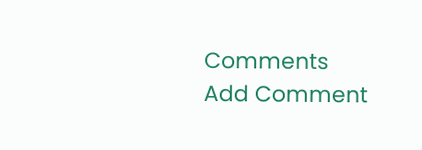Comments
Add Comment